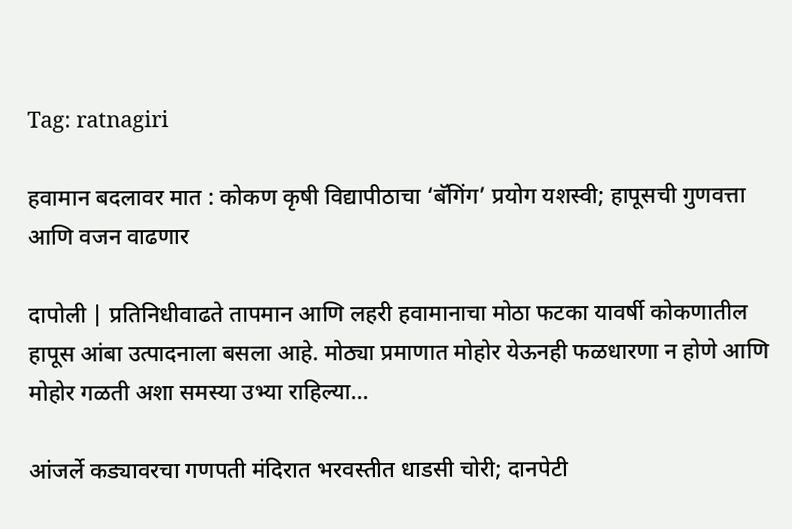Tag: ratnagiri

हवामान बदलावर मात : कोकण कृषी विद्यापीठाचा ‘बॅगिंग’ प्रयोग यशस्वी; हापूसची गुणवत्ता आणि वजन वाढणार

दापोली | प्रतिनिधीवाढते तापमान आणि लहरी हवामानाचा मोठा फटका यावर्षी कोकणातील हापूस आंबा उत्पादनाला बसला आहे. मोठ्या प्रमाणात मोहोर येऊनही फळधारणा न होणे आणि मोहोर गळती अशा समस्या उभ्या राहिल्या…

आंजर्ले कड्यावरचा गणपती मंदिरात भरवस्तीत धाडसी चोरी; दानपेटी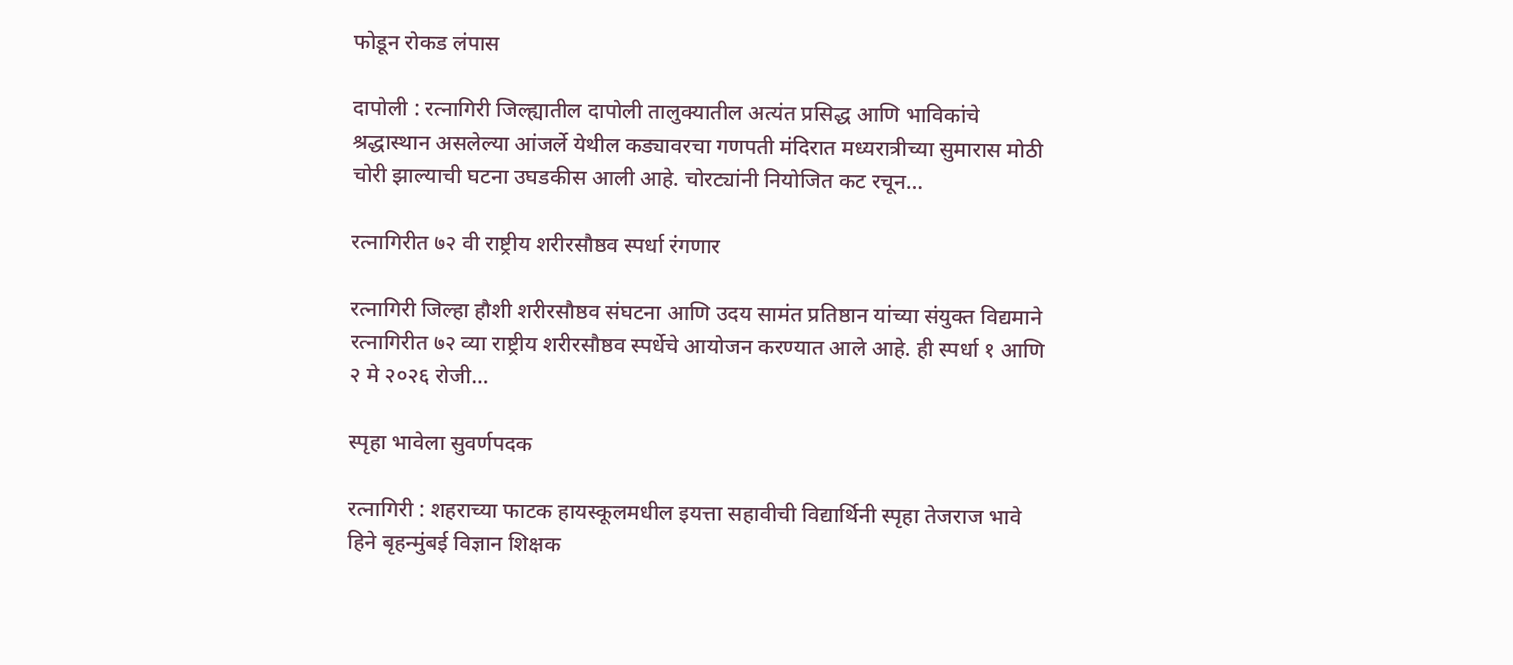फोडून रोकड लंपास

दापोली : रत्नागिरी जिल्ह्यातील दापोली तालुक्यातील अत्यंत प्रसिद्ध आणि भाविकांचे श्रद्धास्थान असलेल्या आंजर्ले येथील कड्यावरचा गणपती मंदिरात मध्यरात्रीच्या सुमारास मोठी चोरी झाल्याची घटना उघडकीस आली आहे. चोरट्यांनी नियोजित कट रचून…

रत्नागिरीत ७२ वी राष्ट्रीय शरीरसौष्ठव स्पर्धा रंगणार

रत्नागिरी जिल्हा हौशी शरीरसौष्ठव संघटना आणि उदय सामंत प्रतिष्ठान यांच्या संयुक्त विद्यमाने रत्नागिरीत ७२ व्या राष्ट्रीय शरीरसौष्ठव स्पर्धेचे आयोजन करण्यात आले आहे. ही स्पर्धा १ आणि २ मे २०२६ रोजी…

स्पृहा भावेला सुवर्णपदक

रत्नागिरी : शहराच्या फाटक हायस्कूलमधील इयत्ता सहावीची विद्यार्थिनी स्पृहा तेजराज भावे हिने बृहन्मुंबई विज्ञान शिक्षक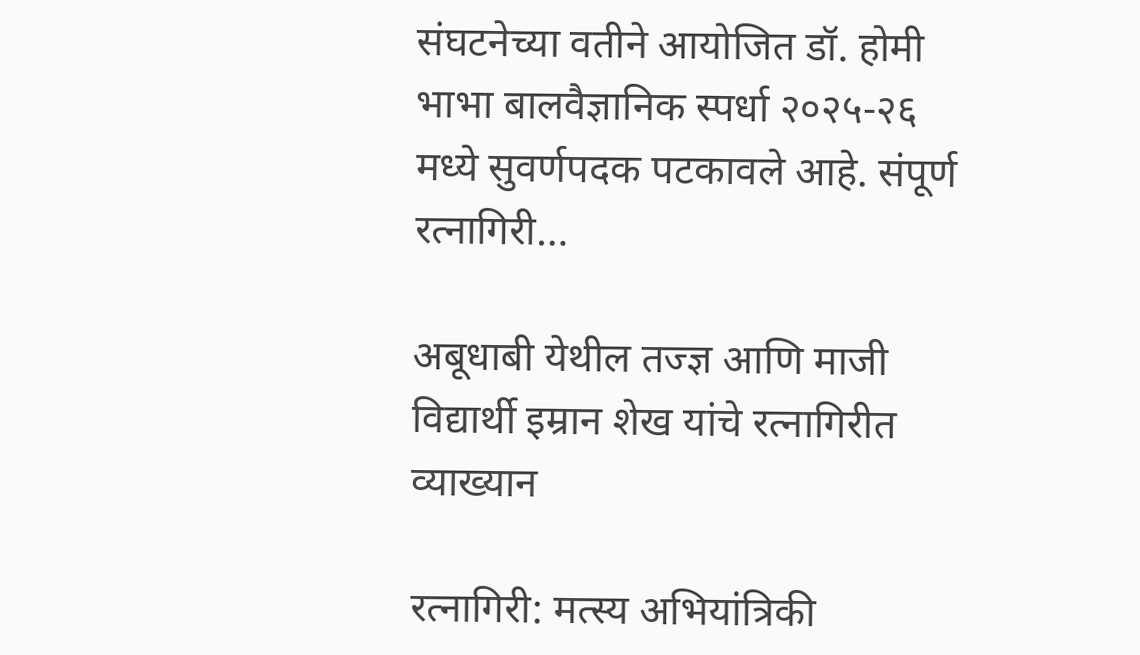संघटनेच्या वतीने आयोजित डॉ. होमी भाभा बालवैज्ञानिक स्पर्धा २०२५-२६ मध्ये सुवर्णपदक पटकावले आहे. संपूर्ण रत्नागिरी…

अबूधाबी येथील तज्ज्ञ आणि माजी विद्यार्थी इम्रान शेख यांचे रत्नागिरीत व्याख्यान

रत्नागिरी: मत्स्य अभियांत्रिकी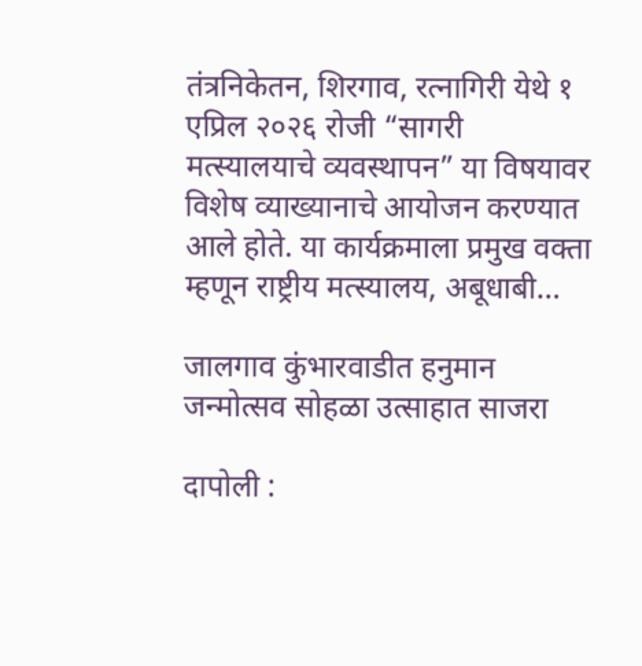तंत्रनिकेतन, शिरगाव, रत्नागिरी येथे १ एप्रिल २०२६ रोजी “सागरी मत्स्यालयाचे व्यवस्थापन” या विषयावर विशेष व्याख्यानाचे आयोजन करण्यात आले होते. या कार्यक्रमाला प्रमुख वक्ता म्हणून राष्ट्रीय मत्स्यालय, अबूधाबी…

जालगाव कुंभारवाडीत हनुमान जन्मोत्सव सोहळा उत्साहात साजरा

दापोली :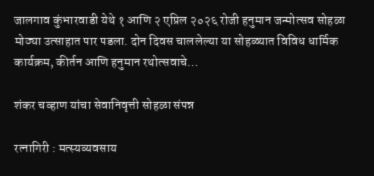जालगाव कुंभारवाडी येथे १ आणि २ एप्रिल २०२६ रोजी हनुमान जन्मोत्सव सोहळा मोठ्या उत्साहात पार पडला. दोन दिवस चाललेल्या या सोहळ्यात विविध धार्मिक कार्यक्रम, कीर्तन आणि हनुमान रथोत्सवाचे…

शंकर चव्हाण यांचा सेवानिवृत्ती सोहळा संपन्न

रत्नागिरी : मत्स्यव्यवसाय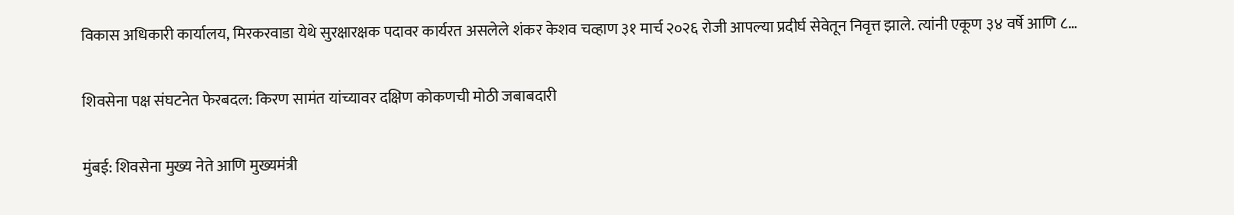विकास अधिकारी कार्यालय, मिरकरवाडा येथे सुरक्षारक्षक पदावर कार्यरत असलेले शंकर केशव चव्हाण ३१ मार्च २०२६ रोजी आपल्या प्रदीर्घ सेवेतून निवृत्त झाले. त्यांनी एकूण ३४ वर्षे आणि ८…

शिवसेना पक्ष संघटनेत फेरबदल: किरण सामंत यांच्यावर दक्षिण कोकणची मोठी जबाबदारी

मुंबई: शिवसेना मुख्य नेते आणि मुख्यमंत्री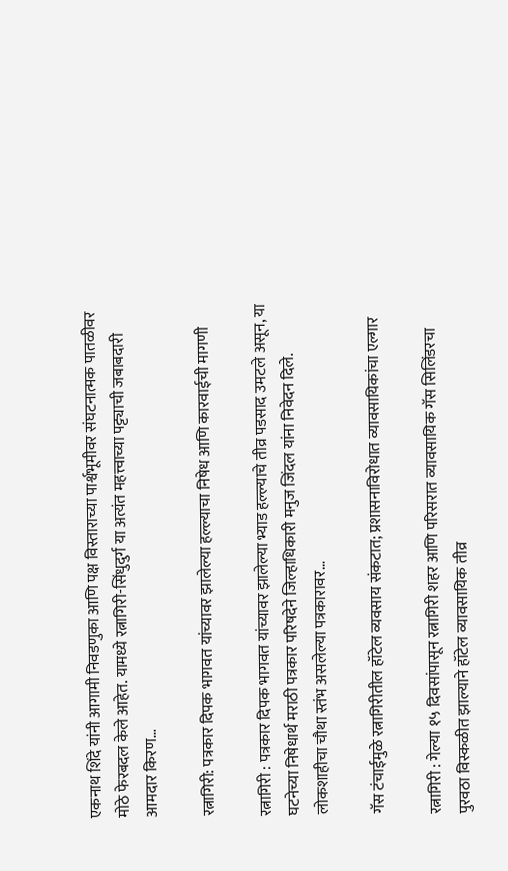एकनाथ शिंदे यांनी आगामी निवडणुका आणि पक्ष विस्ताराच्या पार्श्वभूमीवर संघटनात्मक पातळीवर मोठे फेरबदल केले आहेत. यामध्ये रत्नागिरी-सिंधुदुर्ग या अत्यंत महत्त्वाच्या पट्ट्याची जबाबदारी आमदार किरण…

रत्नागिरी: पत्रकार दिपक भागवत यांच्यावर झालेल्या हल्ल्याचा निषेध आणि कारवाईची मागणी

रत्नागिरी : पत्रकार दिपक भागवत यांच्यावर झालेल्या भ्याड हल्ल्याचे तीव्र पडसाद उमटले असून, या घटनेच्या निषेधार्थ मराठी पत्रकार परिषदेने जिल्हाधिकारी मनुज जिंदल यांना निवेदन दिले. लोकशाहीचा चौथा स्तंभ असलेल्या पत्रकारावर…

गॅस टंचाईमुळे रत्नागिरीतील हॉटेल व्यवसाय संकटात; प्रशासनाविरोधात व्यावसायिकांचा एल्गार

रत्नागिरी : गेल्या १५ दिवसांपासून रत्नागिरी शहर आणि परिसरात व्यावसायिक गॅस सिलिंडरचा पुरवठा विस्कळीत झाल्याने हॉटेल व्यावसायिक तीव्र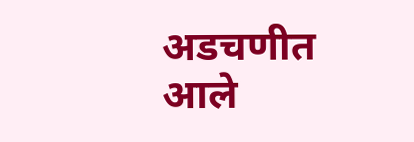अडचणीत आले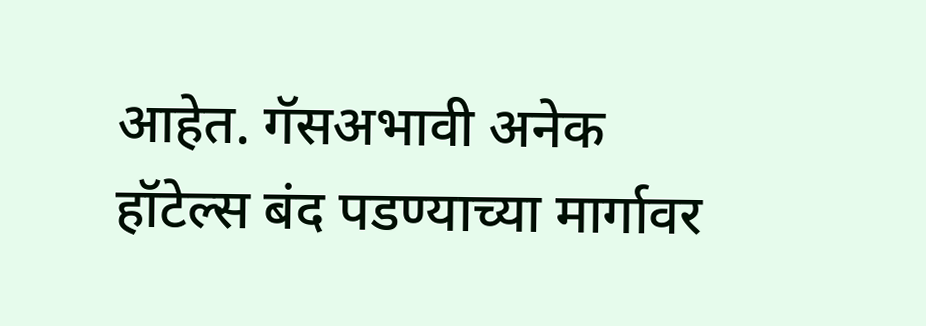आहेत. गॅसअभावी अनेक हॉटेल्स बंद पडण्याच्या मार्गावर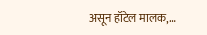असून हॉटेल मालक,…